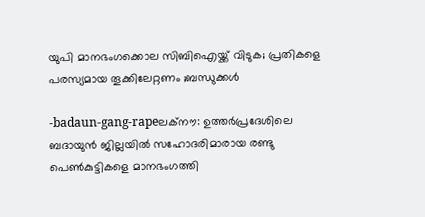യുപി മാനഭംഗക്കൊല സിബിഐയ്ക്ക് വിടുക; പ്രതികളെ പരസ്യമായ തൂക്കിലേറ്റണം ;ബന്ധുക്കള്‍

-badaun-gang-rapeലക്‌നൗ: ഉത്തര്‍പ്രദേശിലെ ബദായുന്‍ ജില്ലയില്‍ സഹോദരിമാരായ രണ്ടു പെണ്‍കുട്ടികളെ മാനഭംഗത്തി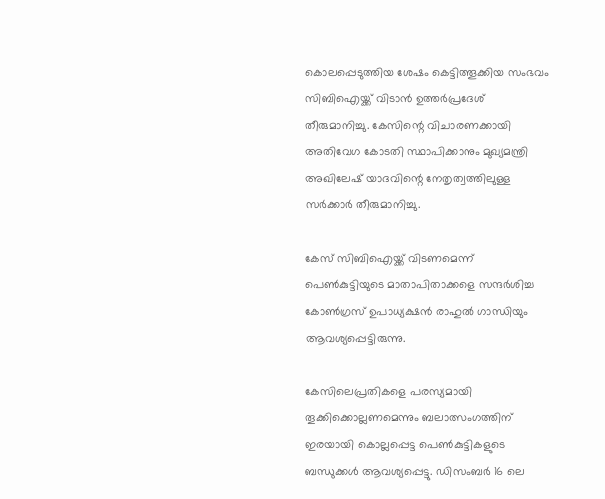കൊലപ്പെടുത്തിയ ശേഷം കെട്ടിത്തൂക്കിയ സംഭവം സിബിഐയ്ക്ക് വിടാന്‍ ഉത്തര്‍പ്രദേശ് തീരുമാനിച്ചു. കേസിന്റെ വിചാരണക്കായി അതിവേഗ കോടതി സ്ഥാപിക്കാനും മുഖ്യമന്ത്രി അഖിലേഷ് യാദവിന്റെ നേതൃത്വത്തിലുള്ള സര്‍ക്കാര്‍ തീരുമാനിച്ചു.

കേസ് സിബിഐയ്ക്ക് വിടണമെന്ന് പെണ്‍കുട്ടിയുടെ മാതാപിതാക്കളെ സന്ദര്‍ശിച്ച കോണ്‍ഗ്രസ് ഉപാധ്യക്ഷന്‍ രാഹുല്‍ ഗാന്ധിയും ആവശ്യപ്പെട്ടിരുന്നു.

കേസിലെപ്രതികളെ പരസ്യമായി തൂക്കിക്കൊല്ലണമെന്നും ബലാത്സംഗത്തിന് ഇരയായി കൊല്ലപ്പെട്ട പെണ്‍കുട്ടികളുടെ ബന്ധുക്കള്‍ ആവശ്യപ്പെട്ടു. ഡിസംബര്‍ 16 ലെ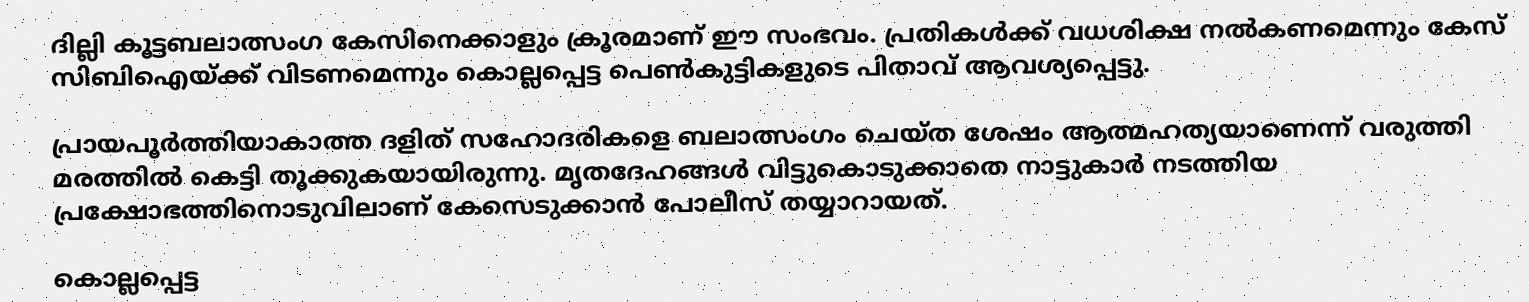ദില്ലി കൂട്ടബലാത്സംഗ കേസിനെക്കാളും ക്രൂരമാണ് ഈ സംഭവം. പ്രതികള്‍ക്ക് വധശിക്ഷ നല്‍കണമെന്നും കേസ് സിബിഐയ്ക്ക് വിടണമെന്നും കൊല്ലപ്പെട്ട പെണ്‍കുട്ടികളുടെ പിതാവ് ആവശ്യപ്പെട്ടു.

പ്രായപൂര്‍ത്തിയാകാത്ത ദളിത് സഹോദരികളെ ബലാത്സംഗം ചെയ്ത ശേഷം ആത്മഹത്യയാണെന്ന് വരുത്തി മരത്തില്‍ കെട്ടി തൂക്കുകയായിരുന്നു. മൃതദേഹങ്ങള്‍ വിട്ടുകൊടുക്കാതെ നാട്ടുകാര്‍ നടത്തിയ പ്രക്ഷോഭത്തിനൊടുവിലാണ് കേസെടുക്കാന്‍ പോലീസ് തയ്യാറായത്.

കൊല്ലപ്പെട്ട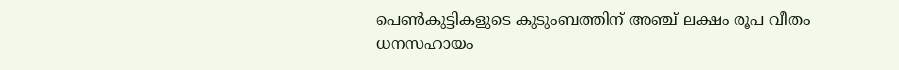പെണ്‍കുട്ടികളുടെ കുടുംബത്തിന് അഞ്ച് ലക്ഷം രൂപ വീതം ധനസഹായം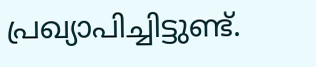പ്രഖ്യാപിച്ചിട്ടുണ്ട്.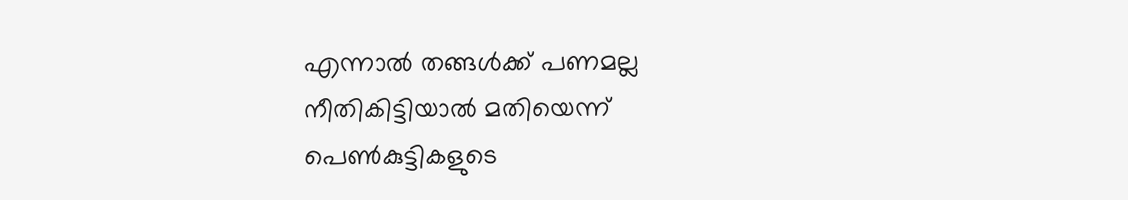എന്നാല്‍ തങ്ങള്‍ക്ക് പണമല്ല നീതികിട്ടിയാല്‍ മതിയെന്ന് പെണ്‍കുട്ടികളുടെ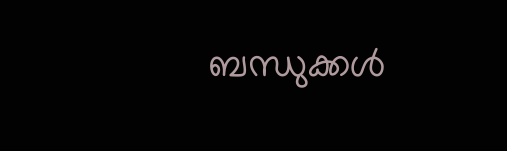ബന്ധുക്കള്‍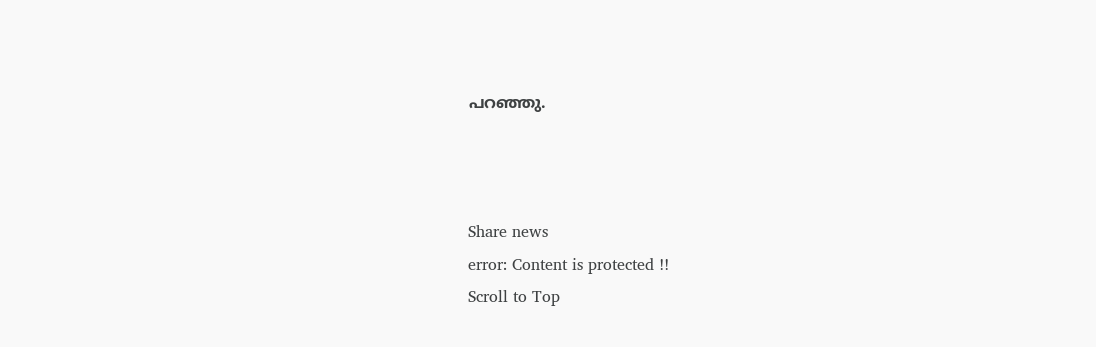പറഞ്ഞു.



Share news
error: Content is protected !!
Scroll to Top